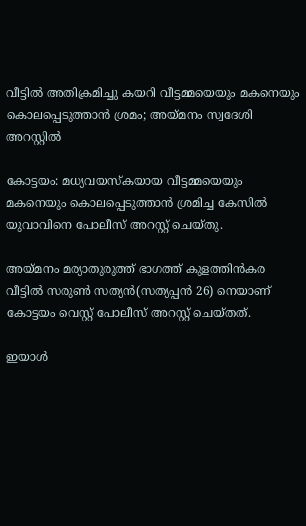വീട്ടിൽ അതിക്രമിച്ചു കയറി വീട്ടമ്മയെയും മകനെയും കൊലപ്പെടുത്താൻ ശ്രമം; അയ്മനം സ്വദേശി അറസ്റ്റിൽ

കോട്ടയം: മധ്യവയസ്കയായ വീട്ടമ്മയെയും മകനെയും കൊലപ്പെടുത്താൻ ശ്രമിച്ച കേസിൽ യുവാവിനെ പോലീസ് അറസ്റ്റ് ചെയ്തു.

അയ്മനം മര്യാതുരുത്ത് ഭാഗത്ത് കുളത്തിൻകര വീട്ടിൽ സരുൺ സത്യൻ(സത്യപ്പൻ 26) നെയാണ് കോട്ടയം വെസ്റ്റ് പോലീസ് അറസ്റ്റ് ചെയ്തത്.

ഇയാൾ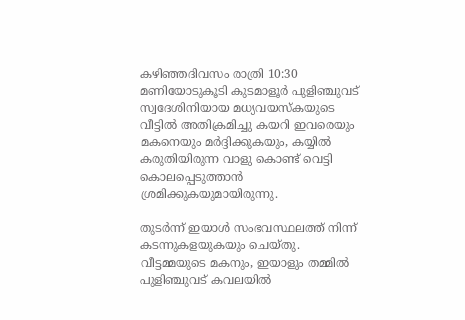കഴിഞ്ഞദിവസം രാത്രി 10:30 മണിയോടുകൂടി കുടമാളൂർ പുളിഞ്ചുവട് സ്വദേശിനിയായ മധ്യവയസ്കയുടെ വീട്ടിൽ അതിക്രമിച്ചു കയറി ഇവരെയും മകനെയും മർദ്ദിക്കുകയും, കയ്യിൽ കരുതിയിരുന്ന വാളു കൊണ്ട് വെട്ടി കൊലപ്പെടുത്താൻ ശ്രമിക്കുകയുമായിരുന്നു.

തുടർന്ന് ഇയാൾ സംഭവസ്ഥലത്ത് നിന്ന് കടന്നുകളയുകയും ചെയ്തു. വീട്ടമ്മയുടെ മകനും, ഇയാളും തമ്മിൽ പുളിഞ്ചുവട് കവലയിൽ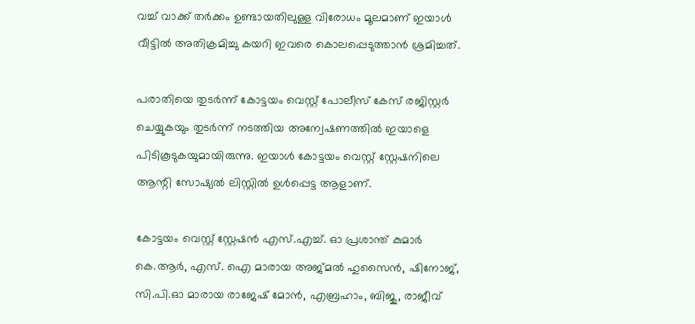വച്ച് വാക്ക് തർക്കം ഉണ്ടായതിലുള്ള വിരോധം മൂലമാണ് ഇയാൾ വീട്ടിൽ അതിക്രമിച്ചു കയറി ഇവരെ കൊലപ്പെടുത്താൻ ശ്രമിച്ചത്.

പരാതിയെ തുടർന്ന് കോട്ടയം വെസ്റ്റ് പോലീസ് കേസ് രജിസ്റ്റർ ചെയ്യുകയും തുടർന്ന് നടത്തിയ അന്വേഷണത്തിൽ ഇയാളെ പിടികൂടുകയുമായിരുന്നു. ഇയാൾ കോട്ടയം വെസ്റ്റ് സ്റ്റേഷനിലെ ആന്റി സോഷ്യൽ ലിസ്റ്റിൽ ഉൾപ്പെട്ട ആളാണ്.

കോട്ടയം വെസ്റ്റ് സ്റ്റേഷൻ എസ്.എച്ച്. ഓ പ്രശാന്ത് കുമാർ കെ.ആർ, എസ്. ഐ മാരായ അജ്മൽ ഹുസൈൻ, ഷിനോജ്, സി.പി.ഓ മാരായ രാജേഷ് മോന്‍, എബ്രഹാം, ബിജു, രാജീവ്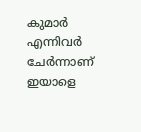കുമാർ എന്നിവർ ചേർന്നാണ് ഇയാളെ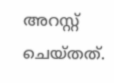അറസ്റ്റ് ചെയ്തത്.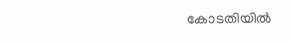കോടതിയിൽ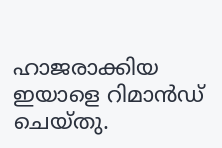ഹാജരാക്കിയ ഇയാളെ റിമാന്‍ഡ്‌ ചെയ്തു.